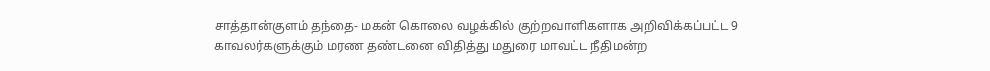சாத்தான்குளம் தந்தை- மகன் கொலை வழக்கில் குற்றவாளிகளாக அறிவிக்கப்பட்ட 9 காவலர்களுக்கும் மரண தண்டனை விதித்து மதுரை மாவட்ட நீதிமன்ற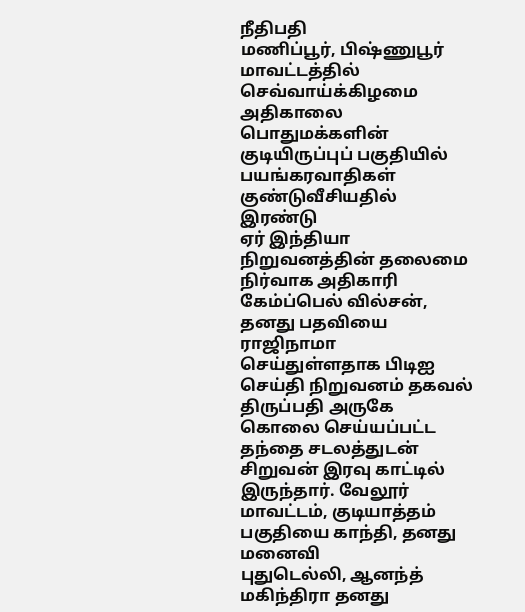நீதிபதி
மணிப்பூர், பிஷ்ணுபூர் மாவட்டத்தில் செவ்வாய்க்கிழமை அதிகாலை பொதுமக்களின் குடியிருப்புப் பகுதியில் பயங்கரவாதிகள் குண்டுவீசியதில் இரண்டு
ஏர் இந்தியா நிறுவனத்தின் தலைமை நிர்வாக அதிகாரி கேம்ப்பெல் வில்சன், தனது பதவியை ராஜிநாமா செய்துள்ளதாக பிடிஐ செய்தி நிறுவனம் தகவல்
திருப்பதி அருகே கொலை செய்யப்பட்ட தந்தை சடலத்துடன் சிறுவன் இரவு காட்டில் இருந்தார். வேலூர் மாவட்டம், குடியாத்தம் பகுதியை காந்தி, தனது மனைவி
புதுடெல்லி, ஆனந்த் மகிந்திரா தனது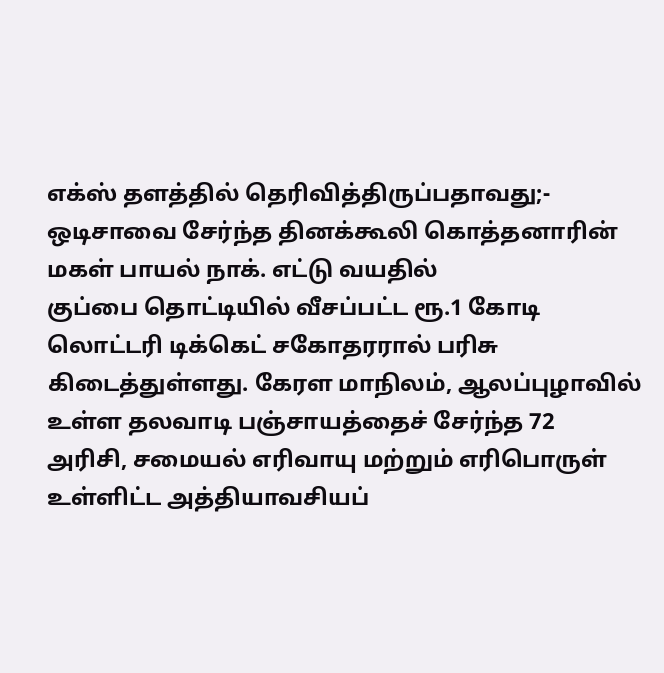எக்ஸ் தளத்தில் தெரிவித்திருப்பதாவது;- ஒடிசாவை சேர்ந்த தினக்கூலி கொத்தனாரின் மகள் பாயல் நாக். எட்டு வயதில்
குப்பை தொட்டியில் வீசப்பட்ட ரூ.1 கோடி லொட்டரி டிக்கெட் சகோதரரால் பரிசு கிடைத்துள்ளது. கேரள மாநிலம், ஆலப்புழாவில் உள்ள தலவாடி பஞ்சாயத்தைச் சேர்ந்த 72
அரிசி, சமையல் எரிவாயு மற்றும் எரிபொருள் உள்ளிட்ட அத்தியாவசியப்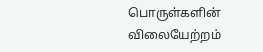பொருள்களின் விலையேற்றம்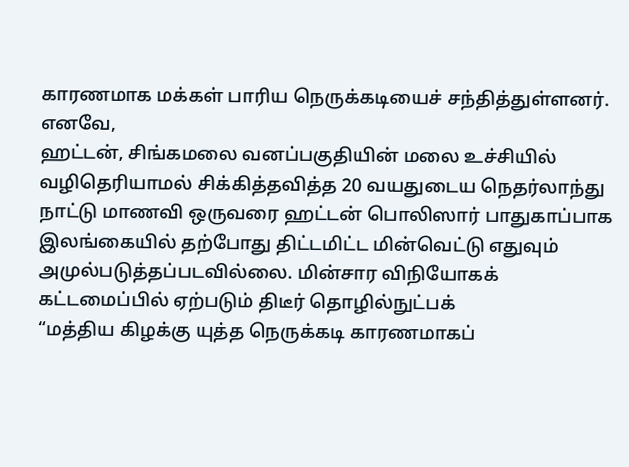காரணமாக மக்கள் பாரிய நெருக்கடியைச் சந்தித்துள்ளனர். எனவே,
ஹட்டன், சிங்கமலை வனப்பகுதியின் மலை உச்சியில் வழிதெரியாமல் சிக்கித்தவித்த 20 வயதுடைய நெதர்லாந்து நாட்டு மாணவி ஒருவரை ஹட்டன் பொலிஸார் பாதுகாப்பாக
இலங்கையில் தற்போது திட்டமிட்ட மின்வெட்டு எதுவும் அமுல்படுத்தப்படவில்லை. மின்சார விநியோகக் கட்டமைப்பில் ஏற்படும் திடீர் தொழில்நுட்பக்
“மத்திய கிழக்கு யுத்த நெருக்கடி காரணமாகப்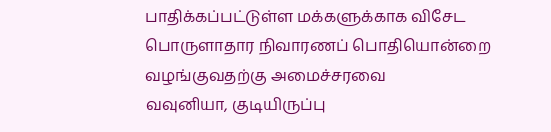பாதிக்கப்பட்டுள்ள மக்களுக்காக விசேட பொருளாதார நிவாரணப் பொதியொன்றை வழங்குவதற்கு அமைச்சரவை
வவுனியா, குடியிருப்பு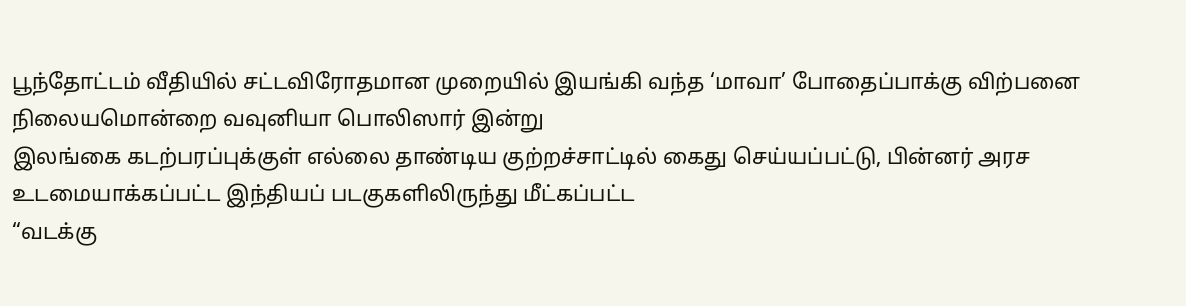பூந்தோட்டம் வீதியில் சட்டவிரோதமான முறையில் இயங்கி வந்த ‘மாவா’ போதைப்பாக்கு விற்பனை நிலையமொன்றை வவுனியா பொலிஸார் இன்று
இலங்கை கடற்பரப்புக்குள் எல்லை தாண்டிய குற்றச்சாட்டில் கைது செய்யப்பட்டு, பின்னர் அரச உடமையாக்கப்பட்ட இந்தியப் படகுகளிலிருந்து மீட்கப்பட்ட
“வடக்கு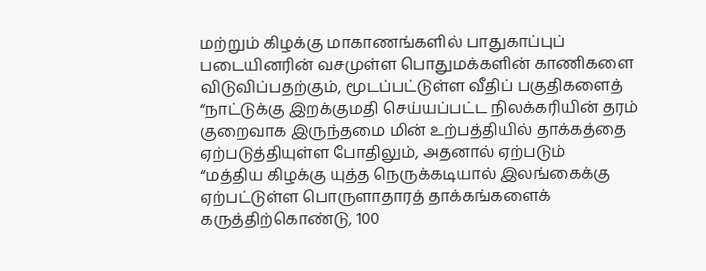மற்றும் கிழக்கு மாகாணங்களில் பாதுகாப்புப் படையினரின் வசமுள்ள பொதுமக்களின் காணிகளை விடுவிப்பதற்கும், மூடப்பட்டுள்ள வீதிப் பகுதிகளைத்
“நாட்டுக்கு இறக்குமதி செய்யப்பட்ட நிலக்கரியின் தரம் குறைவாக இருந்தமை மின் உற்பத்தியில் தாக்கத்தை ஏற்படுத்தியுள்ள போதிலும், அதனால் ஏற்படும்
“மத்திய கிழக்கு யுத்த நெருக்கடியால் இலங்கைக்கு ஏற்பட்டுள்ள பொருளாதாரத் தாக்கங்களைக் கருத்திற்கொண்டு, 100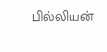பில்லியன்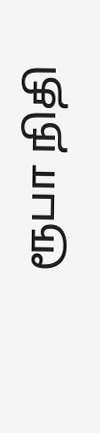ரூபா நிதி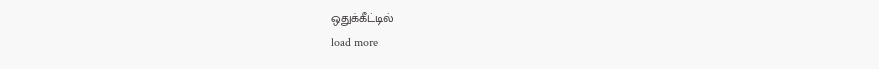ஒதுக்கீட்டில்
load more